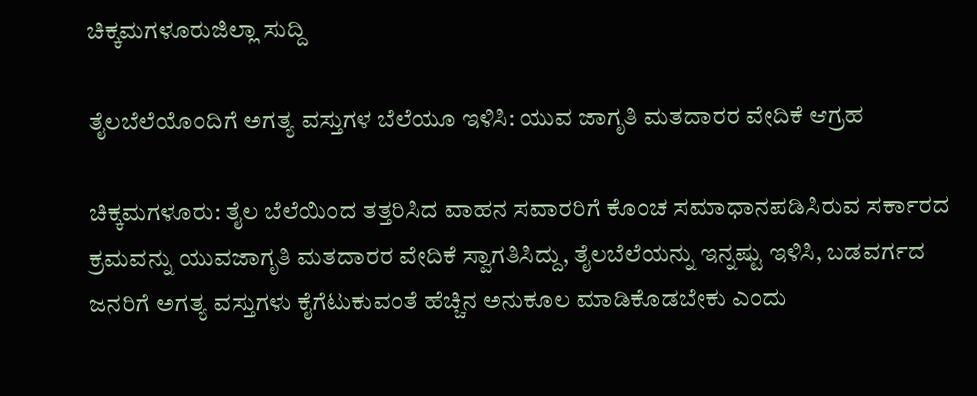ಚಿಕ್ಕಮಗಳೂರುಜಿಲ್ಲಾ ಸುದ್ದಿ

ತೈಲಬೆಲೆಯೊಂದಿಗೆ ಅಗತ್ಯ ವಸ್ತುಗಳ ಬೆಲೆಯೂ ಇಳಿಸಿ: ಯುವ ಜಾಗೃತಿ ಮತದಾರರ ವೇದಿಕೆ ಆಗ್ರಹ

ಚಿಕ್ಕಮಗಳೂರು: ತೈಲ ಬೆಲೆಯಿಂದ ತತ್ತರಿಸಿದ ವಾಹನ ಸವಾರರಿಗೆ ಕೊಂಚ ಸಮಾಧಾನಪಡಿಸಿರುವ ಸರ್ಕಾರದ ಕ್ರಮವನ್ನು ಯುವಜಾಗೃತಿ ಮತದಾರರ ವೇದಿಕೆ ಸ್ವಾಗತಿಸಿದ್ದು, ತೈಲಬೆಲೆಯನ್ನು ಇನ್ನಷ್ಟು ಇಳಿಸಿ, ಬಡವರ್ಗದ ಜನರಿಗೆ ಅಗತ್ಯ ವಸ್ತುಗಳು ಕೈಗೆಟುಕುವಂತೆ ಹೆಚ್ಚಿನ ಅನುಕೂಲ ಮಾಡಿಕೊಡಬೇಕು ಎಂದು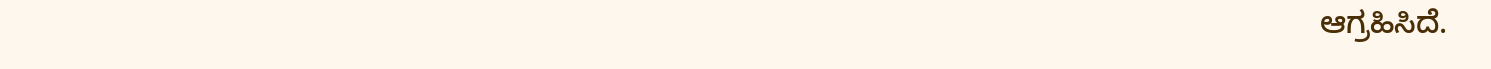ಆಗ್ರಹಿಸಿದೆ.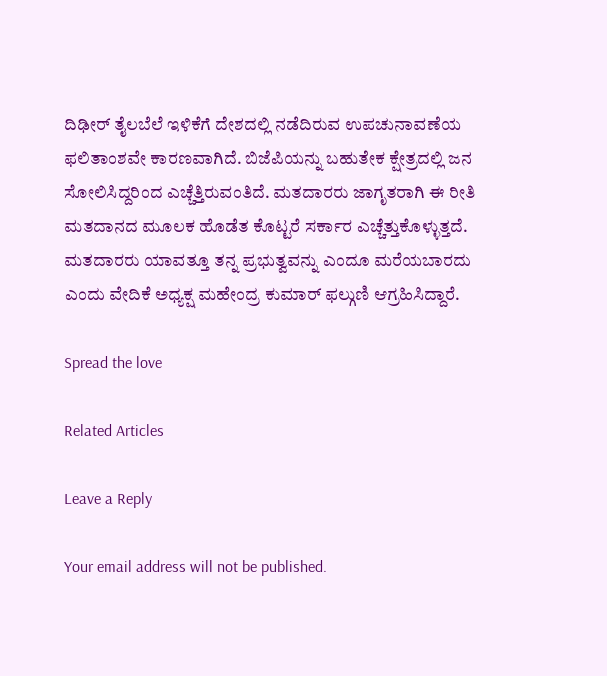ದಿಢೀರ್ ತೈಲಬೆಲೆ ಇಳಿಕೆಗೆ ದೇಶದಲ್ಲಿ ನಡೆದಿರುವ ಉಪಚುನಾವಣೆಯ ಫಲಿತಾಂಶವೇ ಕಾರಣವಾಗಿದೆ. ಬಿಜೆಪಿಯನ್ನು ಬಹುತೇಕ ಕ್ಷೇತ್ರದಲ್ಲಿ ಜನ ಸೋಲಿಸಿದ್ದರಿಂದ ಎಚ್ಚೆತ್ತಿರುವಂತಿದೆ. ಮತದಾರರು ಜಾಗೃತರಾಗಿ ಈ ರೀತಿ ಮತದಾನದ ಮೂಲಕ ಹೊಡೆತ ಕೊಟ್ಟರೆ ಸರ್ಕಾರ ಎಚ್ಚೆತ್ತುಕೊಳ್ಳುತ್ತದೆ. ಮತದಾರರು ಯಾವತ್ತೂ ತನ್ನ ಪ್ರಭುತ್ವವನ್ನು ಎಂದೂ ಮರೆಯಬಾರದು ಎಂದು ವೇದಿಕೆ ಅಧ್ಯಕ್ಷ ಮಹೇಂದ್ರ ಕುಮಾರ್ ಫಲ್ಗುಣಿ ಆಗ್ರಹಿಸಿದ್ದಾರೆ.

Spread the love

Related Articles

Leave a Reply

Your email address will not be published.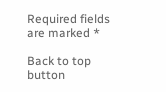Required fields are marked *

Back to top button